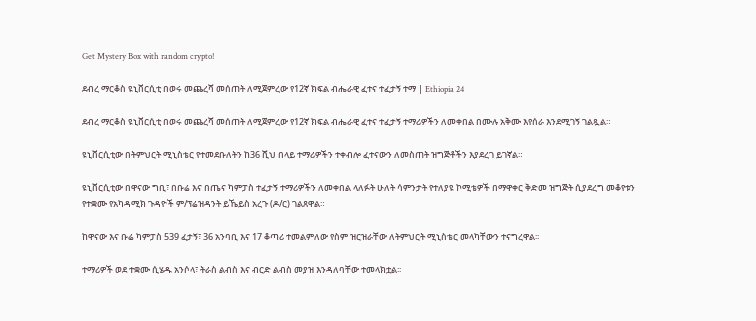Get Mystery Box with random crypto!

ደብረ ማርቆስ ዩኒቨርሲቲ በወሩ መጨረሻ መሰጠት ለሚጀምረው የ12ኛ ክፍል ብሔራዊ ፈተና ተፈታኝ ተማ | Ethiopia 24

ደብረ ማርቆስ ዩኒቨርሲቲ በወሩ መጨረሻ መሰጠት ለሚጀምረው የ12ኛ ክፍል ብሔራዊ ፈተና ተፈታኝ ተማሪዎችን ለመቀበል በሙሉ አቅሙ እየሰራ እንደሚገኝ ገልጿል።

ዩኒቨርሲቲው በትምህርት ሚኒስቴር የተመደቡለትን ከ36 ሺህ በላይ ተማሪዎችን ተቀብሎ ፈተናውን ለመስጠት ዝግጅቶችን እያደረገ ይገኛል።

ዩኒቨርሲቲው በዋናው ግቢ፣ በቡሬ እና በጤና ካምፓስ ተፈታኝ ተማሪዎችን ለመቀበል ላለፉት ሁለት ሳምንታት የተለያዩ ኮሚቴዎች በማዋቀር ቅድመ ዝግጅት ሲያደረግ መቆየቱን የተቋሙ የአካዳሚክ ጉዳዮች ም/ፕሬዝዳንት ይኼይስ አረጉ (ዶ/ር) ገልጸዋል።

ከዋናው እና ቡሬ ካምፓስ 539 ፈታኝ፣ 36 አንባቢ እና 17 ቆጣሪ ተመልምለው የስም ዝርዝራቸው ለትምህርት ሚኒስቴር መላካቸውን ተናግረዋል፡፡

ተማሪዎች ወደ ተቋሙ ሲሄዱ አንሶላ፣ ትራስ ልብስ እና ብርድ ልብስ መያዝ እንዳለባቸው ተመላክቷል፡፡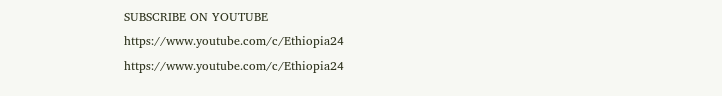SUBSCRIBE ON YOUTUBE
https://www.youtube.com/c/Ethiopia24
https://www.youtube.com/c/Ethiopia24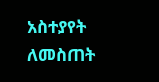አስተያየት ለመስጠት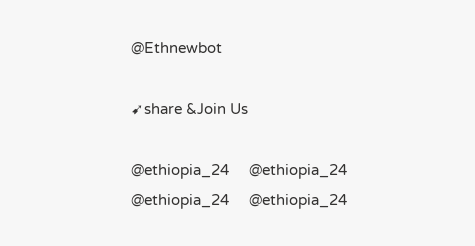@Ethnewbot

➹share &Join Us

@ethiopia_24     @ethiopia_24
@ethiopia_24     @ethiopia_24